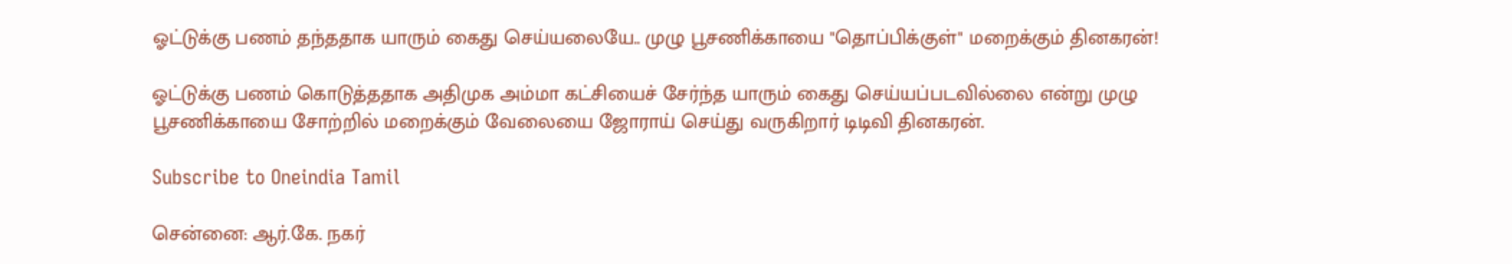ஓட்டுக்கு பணம் தந்ததாக யாரும் கைது செய்யலையே.. முழு பூசணிக்காயை "தொப்பிக்குள்" மறைக்கும் தினகரன்!

ஓட்டுக்கு பணம் கொடுத்ததாக அதிமுக அம்மா கட்சியைச் சேர்ந்த யாரும் கைது செய்யப்படவில்லை என்று முழு பூசணிக்காயை சோற்றில் மறைக்கும் வேலையை ஜோராய் செய்து வருகிறார் டிடிவி தினகரன்.

Subscribe to Oneindia Tamil

சென்னை: ஆர்.கே. நகர்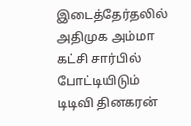இடைத்தேர்தலில் அதிமுக அம்மா கட்சி சார்பில் போட்டியிடும் டிடிவி தினகரன்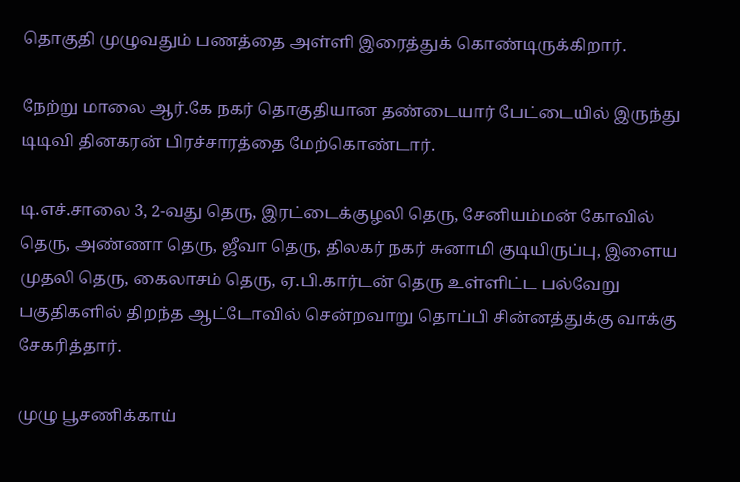தொகுதி முழுவதும் பணத்தை அள்ளி இரைத்துக் கொண்டிருக்கிறார்.

நேற்று மாலை ஆர்.கே நகர் தொகுதியான தண்டையார் பேட்டையில் இருந்து டிடிவி தினகரன் பிரச்சாரத்தை மேற்கொண்டார்.

டி.எச்.சாலை 3, 2-வது தெரு, இரட்டைக்குழலி தெரு, சேனியம்மன் கோவில் தெரு, அண்ணா தெரு, ஜீவா தெரு, திலகர் நகர் சுனாமி குடியிருப்பு, இளைய முதலி தெரு, கைலாசம் தெரு, ஏ.பி.கார்டன் தெரு உள்ளிட்ட பல்வேறு பகுதிகளில் திறந்த ஆட்டோவில் சென்றவாறு தொப்பி சின்னத்துக்கு வாக்கு சேகரித்தார்.

முழு பூசணிக்காய்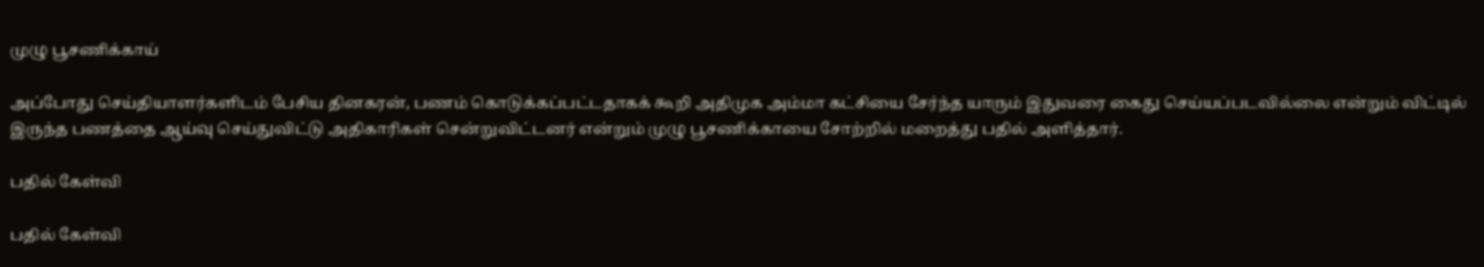முழு பூசணிக்காய்

அப்போது செய்தியாளர்களிடம் பேசிய தினகரன், பணம் கொடுக்கப்பட்டதாகக் கூறி அதிமுக அம்மா கட்சியை சேர்ந்த யாரும் இதுவரை கைது செய்யப்படவில்லை என்றும் விட்டில் இருந்த பணத்தை ஆய்வு செய்துவிட்டு அதிகாரிகள் சென்றுவிட்டனர் என்றும் முழு பூசணிக்காயை சோற்றில் மறைத்து பதில் அளித்தார்.

பதில் கேள்வி

பதில் கேள்வி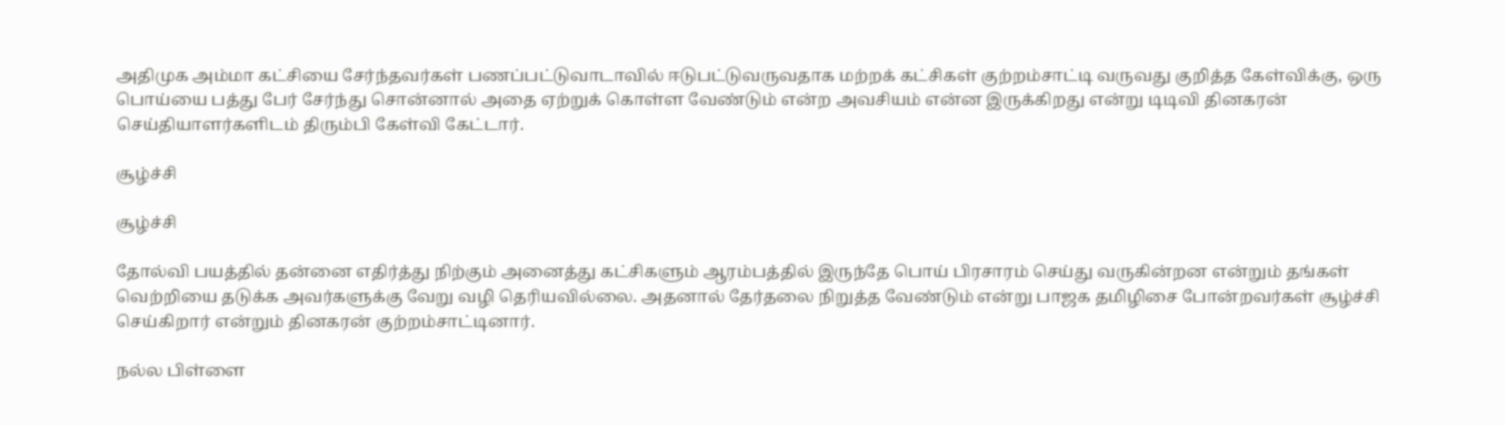அதிமுக அம்மா கட்சியை சேர்ந்தவர்கள் பணப்பட்டுவாடாவில் ஈடுபட்டுவருவதாக மற்றக் கட்சிகள் குற்றம்சாட்டி வருவது குறித்த கேள்விக்கு, ஒரு பொய்யை பத்து பேர் சேர்ந்து சொன்னால் அதை ஏற்றுக் கொள்ள வேண்டும் என்ற அவசியம் என்ன இருக்கிறது என்று டிடிவி தினகரன் செய்தியாளர்களிடம் திரும்பி கேள்வி கேட்டார்.

சூழ்ச்சி

சூழ்ச்சி

தோல்வி பயத்தில் தன்னை எதிர்த்து நிற்கும் அனைத்து கட்சிகளும் ஆரம்பத்தில் இருந்தே பொய் பிரசாரம் செய்து வருகின்றன என்றும் தங்கள் வெற்றியை தடுக்க அவர்களுக்கு வேறு வழி தெரியவில்லை. அதனால் தேர்தலை நிறுத்த வேண்டும் என்று பாஜக தமிழிசை போன்றவர்கள் சூழ்ச்சி செய்கிறார் என்றும் தினகரன் குற்றம்சாட்டினார்.

நல்ல பிள்ளை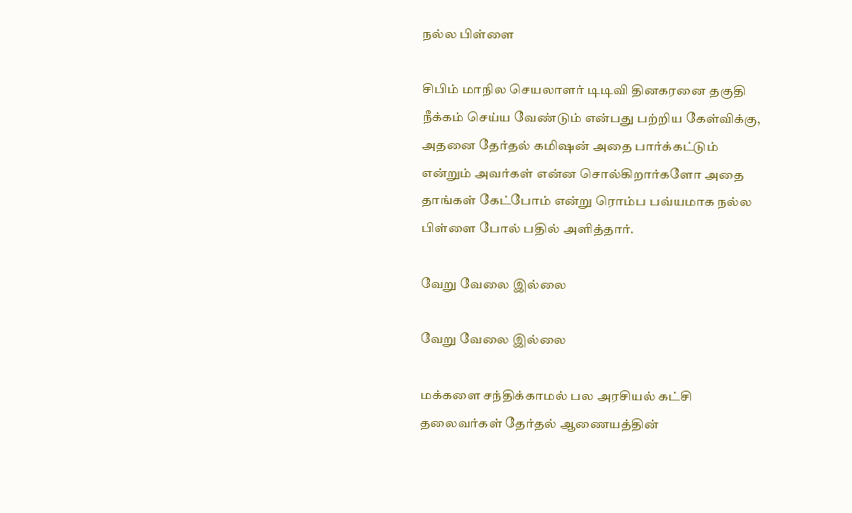நல்ல பிள்ளை

சிபிம் மாநில செயலாளர் டிடிவி தினகரனை தகுதி நீக்கம் செய்ய வேண்டும் என்பது பற்றிய கேள்விக்கு, அதனை தேர்தல் கமிஷன் அதை பார்க்கட்டும் என்றும் அவர்கள் என்ன சொல்கிறார்களோ அதை தாங்கள் கேட்போம் என்று ரொம்ப பவ்யமாக நல்ல பிள்ளை போல் பதில் அளித்தார்.

வேறு வேலை இல்லை

வேறு வேலை இல்லை

மக்களை சந்திக்காமல் பல அரசியல் கட்சி தலைவர்கள் தேர்தல் ஆணையத்தின்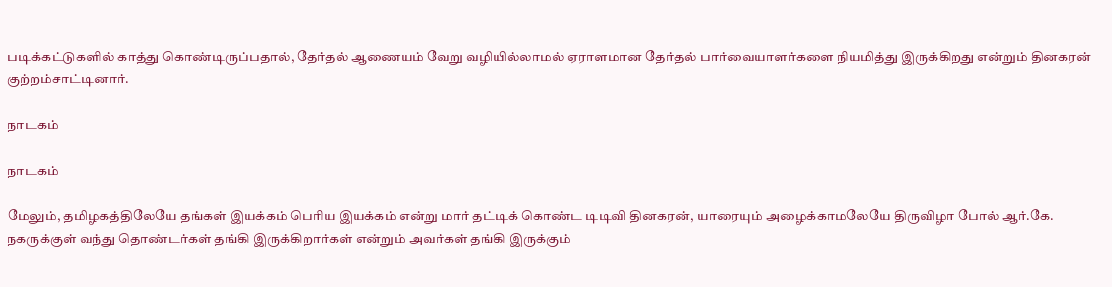படிக்கட்டுகளில் காத்து கொண்டிருப்பதால், தேர்தல் ஆணையம் வேறு வழியில்லாமல் ஏராளமான தேர்தல் பார்வையாளர்களை நியமித்து இருக்கிறது என்றும் தினகரன் குற்றம்சாட்டினார்.

நாடகம்

நாடகம்

மேலும், தமிழகத்திலேயே தங்கள் இயக்கம் பெரிய இயக்கம் என்று மார் தட்டிக் கொண்ட டிடிவி தினகரன், யாரையும் அழைக்காமலேயே திருவிழா போல் ஆர்.கே. நகருக்குள் வந்து தொண்டர்கள் தங்கி இருக்கிறார்கள் என்றும் அவர்கள் தங்கி இருக்கும்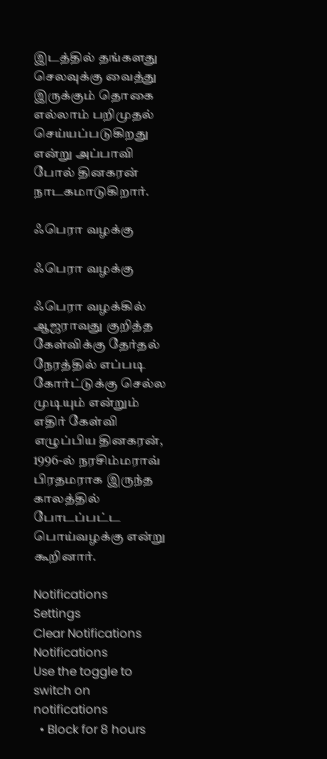இடத்தில் தங்களது செலவுக்கு வைத்து இருக்கும் தொகை எல்லாம் பறிமுதல் செய்யப்படுகிறது என்று அப்பாவி போல் தினகரன் நாடகமாடுகிறார்.

ஃபெரா வழக்கு

ஃபெரா வழக்கு

ஃபெரா வழக்கில் ஆஜராவது குறித்த கேள்விக்கு தேர்தல் நேரத்தில் எப்படி கோர்ட்டுக்கு செல்ல முடியும் என்றும் எதிர் கேள்வி எழுப்பிய தினகரன், 1996-ல் நரசிம்மராவ் பிரதமராக இருந்த காலத்தில் போடப்பட்ட பொய்வழக்கு என்று கூறினார்.

Notifications
Settings
Clear Notifications
Notifications
Use the toggle to switch on notifications
  • Block for 8 hours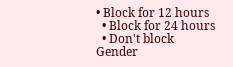• Block for 12 hours
  • Block for 24 hours
  • Don't block
Gender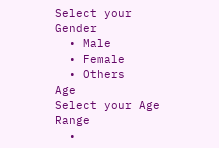Select your Gender
  • Male
  • Female
  • Others
Age
Select your Age Range
  •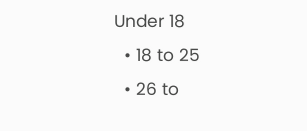Under 18
  • 18 to 25
  • 26 to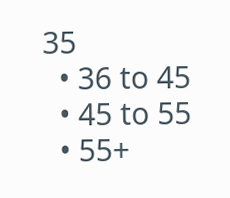35
  • 36 to 45
  • 45 to 55
  • 55+